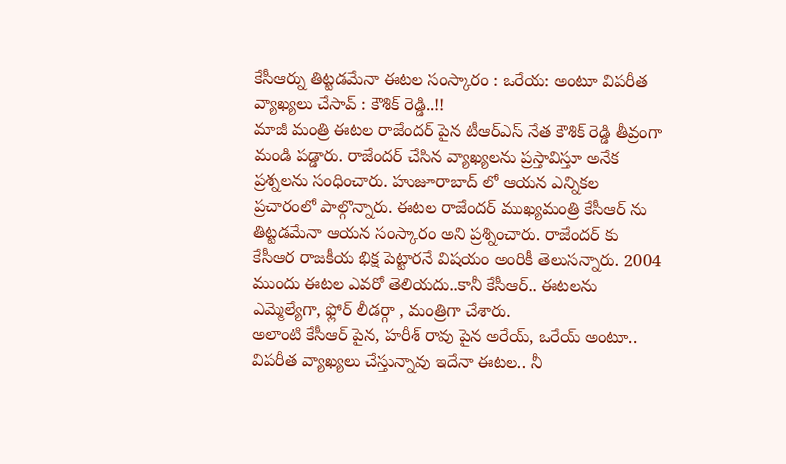కేసీఆర్ను తిట్టడమేనా ఈటల సంస్కారం : ఒరేయ: అంటూ విపరీత వ్యాఖ్యలు చేసావ్ : కౌశిక్ రెడ్డి..!!
మాజీ మంత్రి ఈటల రాజేందర్ పైన టీఆర్ఎస్ నేత కౌశిక్ రెడ్డి తీవ్రంగా మండి పడ్డారు. రాజేందర్ చేసిన వ్యాఖ్యలను ప్రస్తావిస్తూ అనేక ప్రశ్నలను సంధించారు. హుజూరాబాద్ లో ఆయన ఎన్నికల ప్రచారంలో పాల్గొన్నారు. ఈటల రాజేందర్ ముఖ్యమంత్రి కేసీఆర్ ను తిట్టడమేనా ఆయన సంస్కారం అని ప్రశ్నించారు. రాజేందర్ కు కేసీఆర రాజకీయ భిక్ష పెట్టారనే విషయం అంరికీ తెలుసన్నారు. 2004 ముందు ఈటల ఎవరో తెలియదు..కానీ కేసీఆర్.. ఈటలను ఎమ్మెల్యేగా, ఫ్లోర్ లీడర్గా , మంత్రిగా చేశారు.
అలాంటి కేసీఆర్ పైన, హరీశ్ రావు పైన అరేయ్, ఒరేయ్ అంటూ.. విపరీత వ్యాఖ్యలు చేస్తున్నావు ఇదేనా ఈటల.. నీ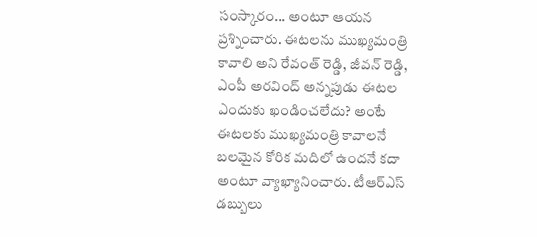సంస్కారం... అంటూ ఆయన ప్రశ్నించారు. ఈటలను ముఖ్యమంత్రి కావాలి అని రేవంత్ రెడ్డి, జీవన్ రెడ్డి, ఎంపీ అరవింద్ అన్నపుడు ఈటల ఎందుకు ఖండించలేదు? అంటే ఈటలకు ముఖ్యమంత్రి కావాలనే బలమైన కోరిక మదిలో ఉందనే కదా అంటూ వ్యాఖ్యానించారు. టీఆర్ఎస్ డబ్బులు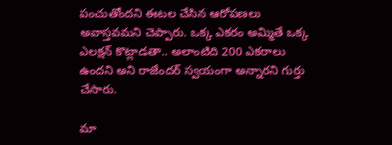పంచుతోందని ఈటల చేసిన ఆరోపణలు అవాస్తవమని చెప్పారు. ఒక్క ఎకరం అమ్మితే ఒక్క ఎలక్షన్ కొట్లాడతా.. అలాంటిది 200 ఎకరాలు ఉందని అని రాజేందర్ స్వయంగా అన్నారని గుర్తు చేసారు.

మా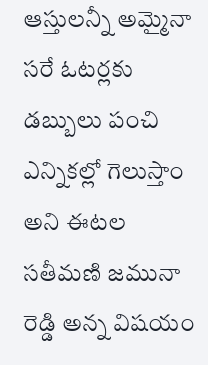ఆస్తులన్నీ అమ్మైనా సరే ఓటర్లకు డబ్బులు పంచి ఎన్నికల్లో గెలుస్తాం అని ఈటల సతీమణి జమునా రెడ్డి అన్న విషయం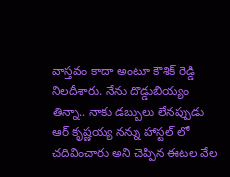వాస్తవం కాదా అంటూ కౌశిక్ రెడ్డి నిలదీశారు. నేను దొడ్డుబియ్యం తిన్నా.. నాకు డబ్బులు లేనప్పుడు ఆర్ కృష్ణయ్య నన్ను హాస్టల్ లో చదివించారు అని చెప్పిన ఈటల వేల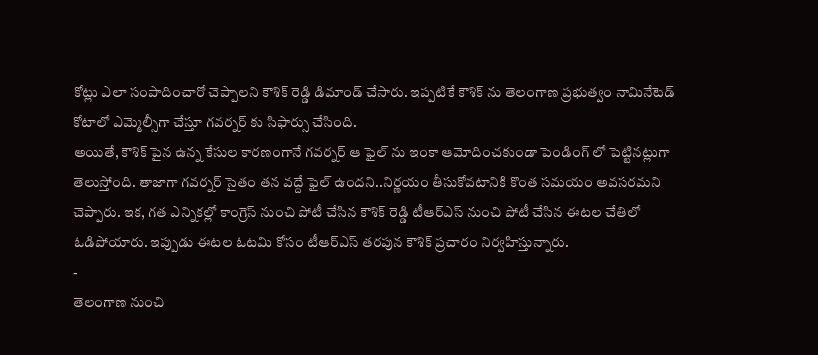కోట్లు ఎలా సంపాదించారో చెప్పాలని కౌశిక్ రెడ్డి డిమాండ్ చేసారు. ఇప్పటికే కౌశిక్ ను తెలంగాణ ప్రభుత్వం నామినేటెడ్ కోటాలో ఎమ్మెల్సీగా చేస్తూ గవర్నర్ కు సిఫార్సు చేసింది.
అయితే, కౌశిక్ పైన ఉన్న కేసుల కారణంగానే గవర్నర్ ఆ ఫైల్ ను ఇంకా ఆమోదించకుండా పెండింగ్ లో పెట్టినట్లుగా తెలుస్తోంది. తాజాగా గవర్నర్ సైతం తన వద్దే ఫైల్ ఉందని..నిర్ణయం తీసుకోవటానికి కొంత సమయం అవసరమని చెప్పారు. ఇక, గత ఎన్నికల్లో కాంగ్రెస్ నుంచి పోటీ చేసిన కౌశిక్ రెడ్డి టీఆర్ఎస్ నుంచి పోటీ చేసిన ఈటల చేతిలో ఓడిపోయారు. ఇప్పుడు ఈటల ఓటమి కోసం టీఆర్ఎస్ తరపున కౌశిక్ ప్రచారం నిర్వహిస్తున్నారు.
-
తెలంగాణ నుంచి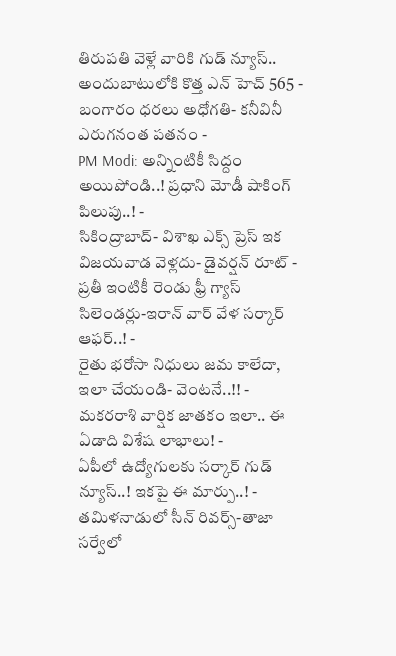తిరుపతి వెళ్లే వారికి గుడ్ న్యూస్.. అందుబాటులోకి కొత్త ఎన్ హెచ్ 565 -
బంగారం ధరలు అధోగతి- కనీవినీ ఎరుగనంత పతనం -
PM Modi: అన్నింటికీ సిద్దం అయిపోండి..! ప్రధాని మోడీ షాకింగ్ పిలుపు..! -
సికింద్రాబాద్- విశాఖ ఎక్స్ ప్రెస్ ఇక విజయవాడ వెళ్లదు- డైవర్షన్ రూట్ -
ప్రతీ ఇంటికీ రెండు ఫ్రీ గ్యాస్ సిలెండర్లు-ఇరాన్ వార్ వేళ సర్కార్ ఆఫర్..! -
రైతు భరోసా నిధులు జమ కాలేదా, ఇలా చేయండి- వెంటనే..!! -
మకరరాశి వార్షిక జాతకం ఇలా.. ఈ ఏడాది విశేష లాభాలు! -
ఏపీలో ఉద్యోగులకు సర్కార్ గుడ్ న్యూస్..! ఇకపై ఈ మార్పు..! -
తమిళనాడులో సీన్ రివర్స్-తాజా సర్వేలో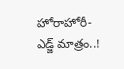హోరాహోరీ-ఎడ్జ్ మాత్రం..!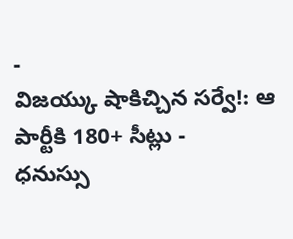-
విజయ్కు షాకిచ్చిన సర్వే!: ఆ పార్టీకి 180+ సీట్లు -
ధనుస్సు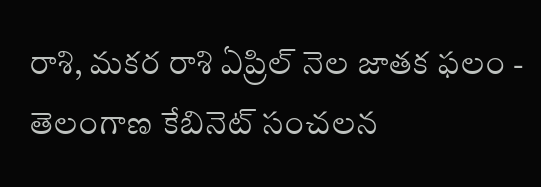రాశి, మకర రాశి ఏప్రిల్ నెల జాతక ఫలం -
తెలంగాణ కేబినెట్ సంచలన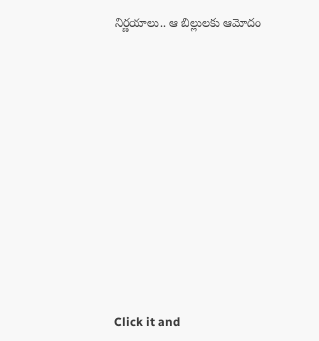నిర్ణయాలు.. ఆ బిల్లులకు ఆమోదం












Click it and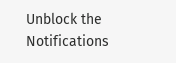Unblock the Notifications